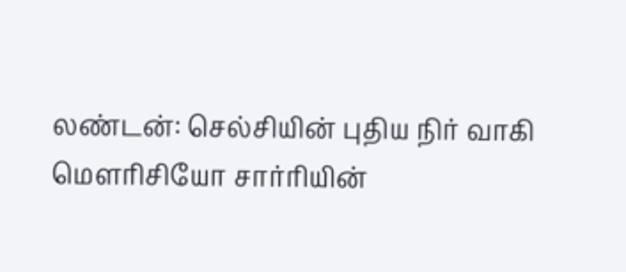லண்டன்: செல்சியின் புதிய நிர் வாகி மௌரிசியோ சார்ரியின்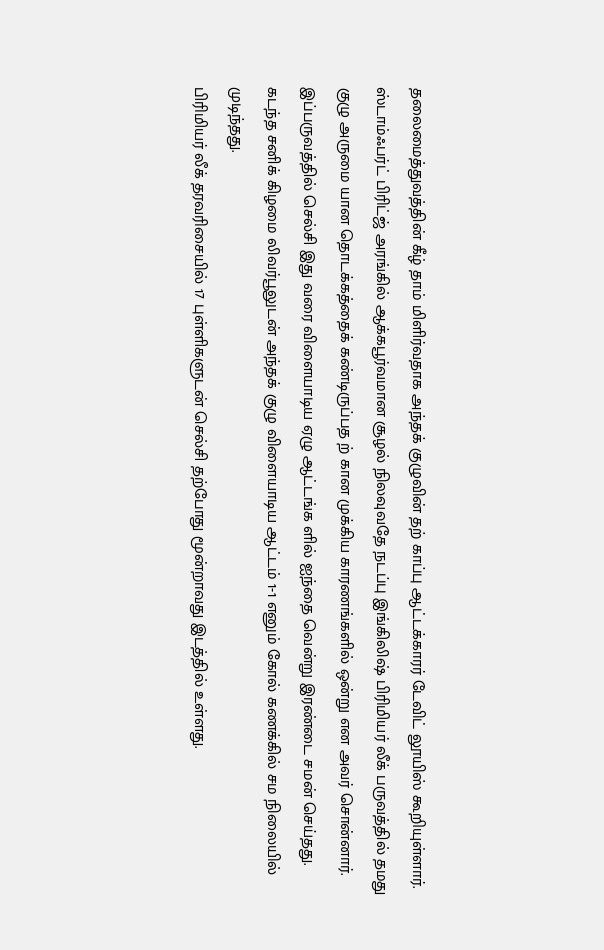தலைமைத்துவத்தின் கீழ் தாம் மிளிர்வதாக அந்தக் குழுவின் தற் காப்பு ஆட்டக்காரர் டேவிட் லூயிஸ் கூறியுள்ளார். ஸ்டாம்ஃபர்ட் பிரிட்ஜ் அரங்கில் ஆக்கபூர்வமான சூழல் நிலவுவதே நடப்பு இங்கிலிஷ் பிரிமியர் லீக் பருவத்தில் தமது குழு அருமை யான தொடக்கத்தைக் கண்டிருப்பத ற் கான முக்கிய காரணங்களில் ஒன்று என அவர் சொன்னார். இப்பருவத்தில் செல்சி இது வரை விளையாடிய ஏழு ஆட்டங்க ளில் ஐந்தை வென்று இரண்டை சமன் செய்தது. கடந்த சனிக் கிழமை லிவர்பூலுடன் அந்தக் குழு விளையாடிய ஆட்டம் 1-1 எனும் கோல் கணக்கில் சம நிலையில் முடிந்தது.
பிரிமியர் லீக் தரவரிசையில் 17 புள்ளிகளுடன் செல்சி தற்போது மூன்றாவது இடத்தில் உள்ளது.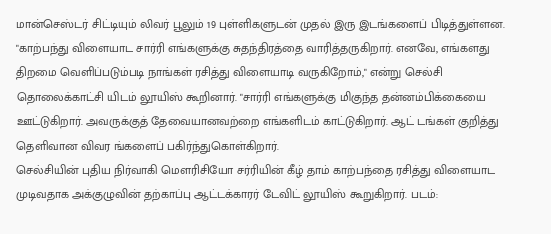மான்செஸ்டர் சிட்டியும் லிவர் பூலும் 19 புள்ளிகளுடன் முதல் இரு இடங்களைப் பிடித்துள்ளன. "காற்பந்து விளையாட சார்ரி எங்களுக்கு சுதந்திரத்தை வாரித்தருகிறார். எனவே, எங்களது திறமை வெளிப்படும்படி நாங்கள் ரசித்து விளையாடி வருகிறோம்," என்று செல்சி தொலைக்காட்சி யிடம் லூயிஸ் கூறினார். "சார்ரி எங்களுக்கு மிகுந்த தன்னம்பிக்கையை ஊட்டுகிறார். அவருக்குத் தேவையானவற்றை எங்களிடம் காட்டுகிறார். ஆட் டங்கள் குறித்து தெளிவான விவர ங்களைப் பகிர்ந்துகொள்கிறார்.
செல்சியின் புதிய நிர்வாகி மௌரிசியோ சர்ரியின் கீழ் தாம் காற்பந்தை ரசித்து விளையாட முடிவதாக அக்குழுவின் தற்காப்பு ஆட்டக்காரர் டேவிட் லூயிஸ் கூறுகிறார். படம்: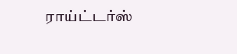ராய்ட்டர்ஸ்